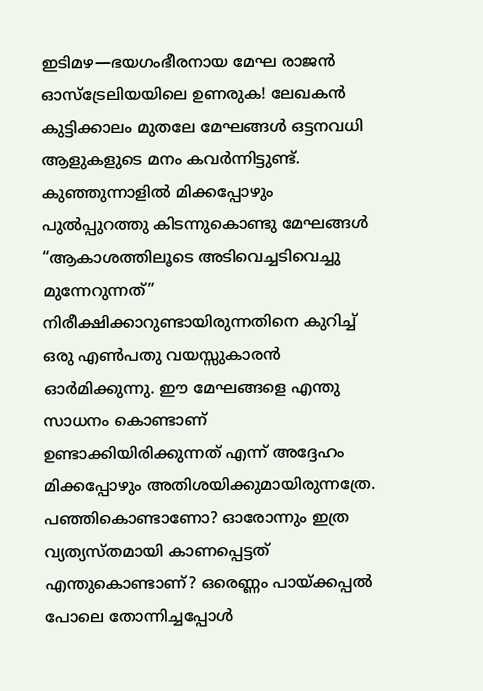ഇടിമഴ—ഭയഗംഭീരനായ മേഘ രാജൻ
ഓസ്ട്രേലിയയിലെ ഉണരുക! ലേഖകൻ
കുട്ടിക്കാലം മുതലേ മേഘങ്ങൾ ഒട്ടനവധി ആളുകളുടെ മനം കവർന്നിട്ടുണ്ട്. കുഞ്ഞുന്നാളിൽ മിക്കപ്പോഴും പുൽപ്പുറത്തു കിടന്നുകൊണ്ടു മേഘങ്ങൾ “ആകാശത്തിലൂടെ അടിവെച്ചടിവെച്ചു മുന്നേറുന്നത്” നിരീക്ഷിക്കാറുണ്ടായിരുന്നതിനെ കുറിച്ച് ഒരു എൺപതു വയസ്സുകാരൻ ഓർമിക്കുന്നു. ഈ മേഘങ്ങളെ എന്തു സാധനം കൊണ്ടാണ് ഉണ്ടാക്കിയിരിക്കുന്നത് എന്ന് അദ്ദേഹം മിക്കപ്പോഴും അതിശയിക്കുമായിരുന്നത്രേ. പഞ്ഞികൊണ്ടാണോ? ഓരോന്നും ഇത്ര വ്യത്യസ്തമായി കാണപ്പെട്ടത് എന്തുകൊണ്ടാണ്? ഒരെണ്ണം പായ്ക്കപ്പൽ പോലെ തോന്നിച്ചപ്പോൾ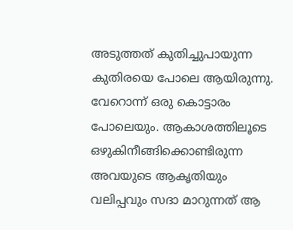അടുത്തത് കുതിച്ചുപായുന്ന കുതിരയെ പോലെ ആയിരുന്നു. വേറൊന്ന് ഒരു കൊട്ടാരം പോലെയും. ആകാശത്തിലൂടെ ഒഴുകിനീങ്ങിക്കൊണ്ടിരുന്ന അവയുടെ ആകൃതിയും വലിപ്പവും സദാ മാറുന്നത് ആ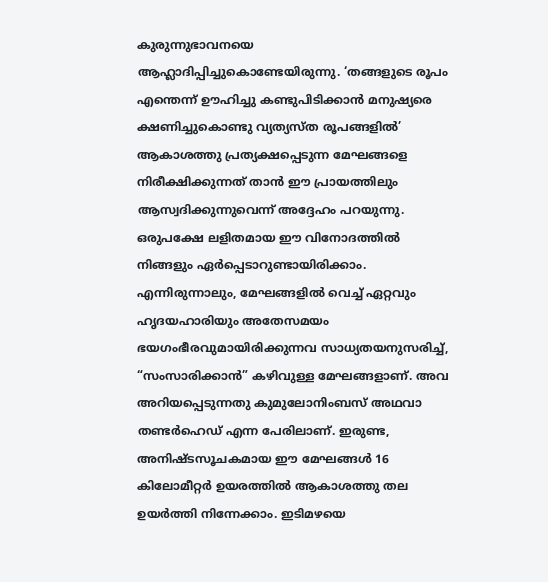കുരുന്നുഭാവനയെ ആഹ്ലാദിപ്പിച്ചുകൊണ്ടേയിരുന്നു. ‘തങ്ങളുടെ രൂപം എന്തെന്ന് ഊഹിച്ചു കണ്ടുപിടിക്കാൻ മനുഷ്യരെ ക്ഷണിച്ചുകൊണ്ടു വ്യത്യസ്ത രൂപങ്ങളിൽ’ ആകാശത്തു പ്രത്യക്ഷപ്പെടുന്ന മേഘങ്ങളെ നിരീക്ഷിക്കുന്നത് താൻ ഈ പ്രായത്തിലും ആസ്വദിക്കുന്നുവെന്ന് അദ്ദേഹം പറയുന്നു. ഒരുപക്ഷേ ലളിതമായ ഈ വിനോദത്തിൽ നിങ്ങളും ഏർപ്പെടാറുണ്ടായിരിക്കാം.
എന്നിരുന്നാലും, മേഘങ്ങളിൽ വെച്ച് ഏറ്റവും ഹൃദയഹാരിയും അതേസമയം ഭയഗംഭീരവുമായിരിക്കുന്നവ സാധ്യതയനുസരിച്ച്, “സംസാരിക്കാൻ” കഴിവുള്ള മേഘങ്ങളാണ്. അവ അറിയപ്പെടുന്നതു കുമുലോനിംബസ് അഥവാ തണ്ടർഹെഡ് എന്ന പേരിലാണ്. ഇരുണ്ട, അനിഷ്ടസൂചകമായ ഈ മേഘങ്ങൾ 16 കിലോമീറ്റർ ഉയരത്തിൽ ആകാശത്തു തല ഉയർത്തി നിന്നേക്കാം. ഇടിമഴയെ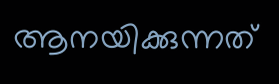ആനയിക്കുന്നത്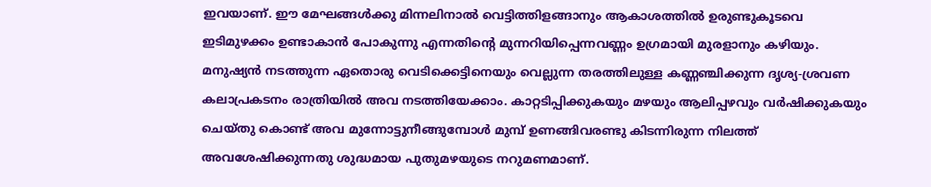ഇവയാണ്. ഈ മേഘങ്ങൾക്കു മിന്നലിനാൽ വെട്ടിത്തിളങ്ങാനും ആകാശത്തിൽ ഉരുണ്ടുകൂടവെ ഇടിമുഴക്കം ഉണ്ടാകാൻ പോകുന്നു എന്നതിന്റെ മുന്നറിയിപ്പെന്നവണ്ണം ഉഗ്രമായി മുരളാനും കഴിയും. മനുഷ്യൻ നടത്തുന്ന ഏതൊരു വെടിക്കെട്ടിനെയും വെല്ലുന്ന തരത്തിലുള്ള കണ്ണഞ്ചിക്കുന്ന ദൃശ്യ-ശ്രവണ കലാപ്രകടനം രാത്രിയിൽ അവ നടത്തിയേക്കാം. കാറ്റടിപ്പിക്കുകയും മഴയും ആലിപ്പഴവും വർഷിക്കുകയും ചെയ്തു കൊണ്ട് അവ മുന്നോട്ടുനീങ്ങുമ്പോൾ മുമ്പ് ഉണങ്ങിവരണ്ടു കിടന്നിരുന്ന നിലത്ത് അവശേഷിക്കുന്നതു ശുദ്ധമായ പുതുമഴയുടെ നറുമണമാണ്.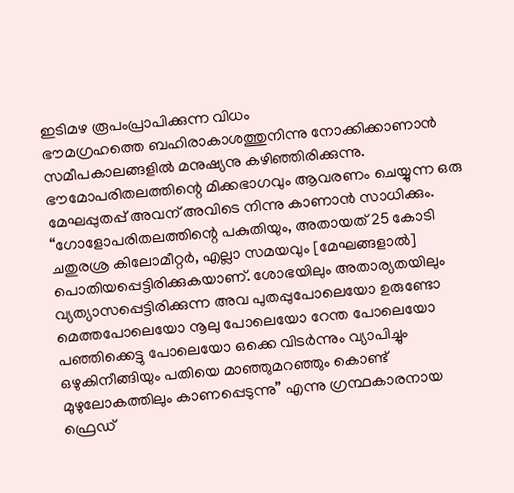ഇടിമഴ രൂപംപ്രാപിക്കുന്ന വിധം
ഭൗമഗ്രഹത്തെ ബഹിരാകാശത്തുനിന്നു നോക്കിക്കാണാൻ സമീപകാലങ്ങളിൽ മനുഷ്യനു കഴിഞ്ഞിരിക്കുന്നു. ഭൗമോപരിതലത്തിന്റെ മിക്കഭാഗവും ആവരണം ചെയ്യുന്ന ഒരു മേഘപ്പുതപ്പ് അവന് അവിടെ നിന്നു കാണാൻ സാധിക്കും. “ഗോളോപരിതലത്തിന്റെ പകുതിയും, അതായത് 25 കോടി ചതുരശ്ര കിലോമീറ്റർ, എല്ലാ സമയവും [മേഘങ്ങളാൽ] പൊതിയപ്പെട്ടിരിക്കുകയാണ്. ശോഭയിലും അതാര്യതയിലും വ്യത്യാസപ്പെട്ടിരിക്കുന്ന അവ പുതപ്പുപോലെയോ ഉരുണ്ടോ മെത്തപോലെയോ നൂലു പോലെയോ റേന്ത പോലെയോ പഞ്ഞിക്കെട്ടു പോലെയോ ഒക്കെ വിടർന്നും വ്യാപിച്ചും ഒഴുകിനീങ്ങിയും പതിയെ മാഞ്ഞുമറഞ്ഞും കൊണ്ട് മുഴുലോകത്തിലും കാണപ്പെടുന്നു” എന്നു ഗ്രന്ഥകാരനായ ഫ്രെഡ്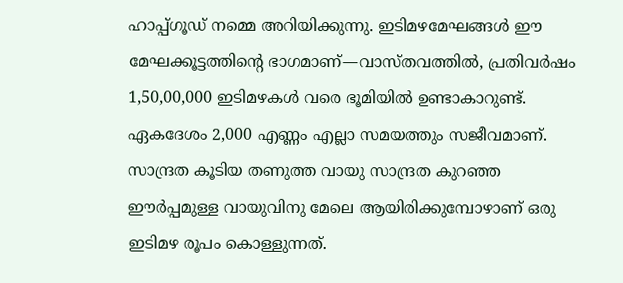ഹാപ്പ്ഗൂഡ് നമ്മെ അറിയിക്കുന്നു. ഇടിമഴമേഘങ്ങൾ ഈ മേഘക്കൂട്ടത്തിന്റെ ഭാഗമാണ്—വാസ്തവത്തിൽ, പ്രതിവർഷം 1,50,00,000 ഇടിമഴകൾ വരെ ഭൂമിയിൽ ഉണ്ടാകാറുണ്ട്. ഏകദേശം 2,000 എണ്ണം എല്ലാ സമയത്തും സജീവമാണ്.
സാന്ദ്രത കൂടിയ തണുത്ത വായു സാന്ദ്രത കുറഞ്ഞ ഈർപ്പമുള്ള വായുവിനു മേലെ ആയിരിക്കുമ്പോഴാണ് ഒരു ഇടിമഴ രൂപം കൊള്ളുന്നത്.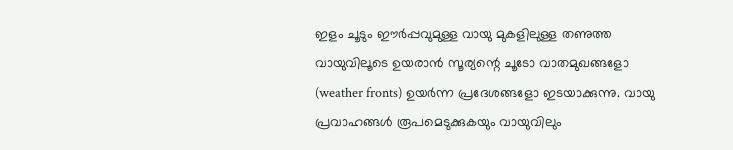ഇളം ചൂടും ഈർപ്പവുമുള്ള വായു മുകളിലുള്ള തണുത്ത വായുവിലൂടെ ഉയരാൻ സൂര്യന്റെ ചൂടോ വാതമുഖങ്ങളോ (weather fronts) ഉയർന്ന പ്രദേശങ്ങളോ ഇടയാക്കുന്നു. വായു പ്രവാഹങ്ങൾ രൂപമെടുക്കുകയും വായുവിലും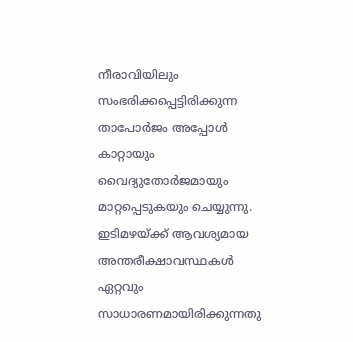നീരാവിയിലും സംഭരിക്കപ്പെട്ടിരിക്കുന്ന താപോർജം അപ്പോൾ കാറ്റായും വൈദ്യുതോർജമായും മാറ്റപ്പെടുകയും ചെയ്യുന്നു.
ഇടിമഴയ്ക്ക് ആവശ്യമായ അന്തരീക്ഷാവസ്ഥകൾ ഏറ്റവും സാധാരണമായിരിക്കുന്നതു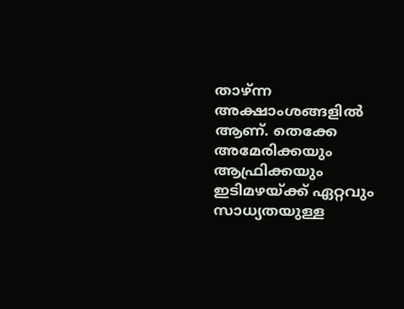താഴ്ന്ന അക്ഷാംശങ്ങളിൽ ആണ്. തെക്കേ അമേരിക്കയും ആഫ്രിക്കയും ഇടിമഴയ്ക്ക് ഏറ്റവും സാധ്യതയുള്ള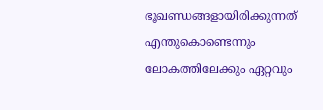ഭൂഖണ്ഡങ്ങളായിരിക്കുന്നത് എന്തുകൊണ്ടെന്നും ലോകത്തിലേക്കും ഏറ്റവും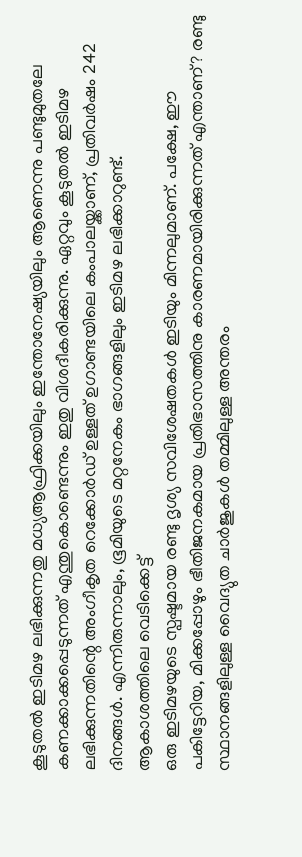കൂടുതൽ ഇടിമഴ ലഭിക്കുന്നതു മധ്യആഫ്രിക്കയിലും ഇന്തോനേഷ്യയിലും ആണെന്നു പണ്ടുമുതലേ കണക്കാക്കപ്പെടുന്നത് എന്തുകൊണ്ടെന്നും ഇതു വിശദീകരിക്കുന്നു. ഏറ്റവും കൂടുതൽ ഇടിമഴ ലഭിക്കുന്നതിന്റെ അംഗീകൃത റെക്കോർഡ് ഉള്ളത് ഉഗാണ്ടയിലെ കംപാലയ്ക്കാണ്, പ്രതിവർഷം 242 ദിനങ്ങൾ. എന്നിരുന്നാലും, ഭൂമിയുടെ മറ്റനേകം ഭാഗങ്ങളിലും ഇടിമഴ ലഭിക്കാറുണ്ട്.
ആകാശത്തിലെ വെടിക്കെട്ട്
ഒരു ഇടിമഴയുടെ സ്പഷ്ടമായ രണ്ടു ദൃശ്യ സവിശേഷതകൾ ഇടിയും മിന്നലുമാണ്. പക്ഷേ, ഈ പകിട്ടേറിയ, മിക്കപ്പോഴും ഭീതിജനകമായ പ്രതിഭാസത്തിനു കാരണമായിരിക്കുന്നത് എന്താണ്? രണ്ടു സ്ഥാനങ്ങളിലുള്ള വൈദ്യുത ചാർജുകൾ തമ്മിലുള്ള അന്തരം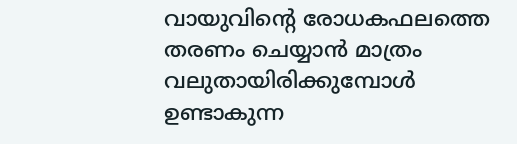വായുവിന്റെ രോധകഫലത്തെ തരണം ചെയ്യാൻ മാത്രം വലുതായിരിക്കുമ്പോൾ ഉണ്ടാകുന്ന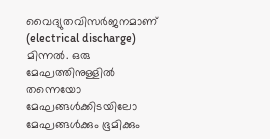വൈദ്യുതവിസർജനമാണ് (electrical discharge) മിന്നൽ. ഒരു മേഘത്തിനുള്ളിൽ തന്നെയോ മേഘങ്ങൾക്കിടയിലോ മേഘങ്ങൾക്കും ഭൂമിക്കും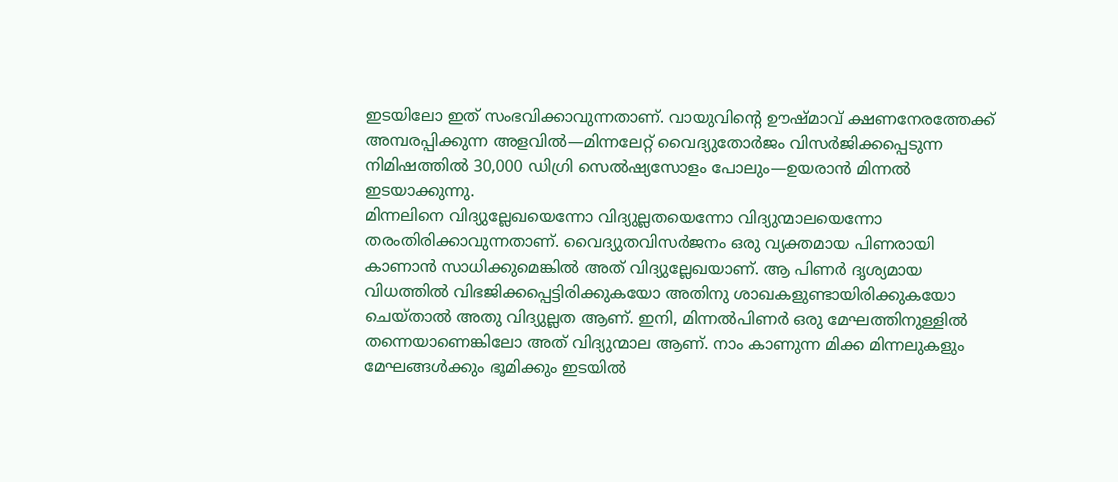ഇടയിലോ ഇത് സംഭവിക്കാവുന്നതാണ്. വായുവിന്റെ ഊഷ്മാവ് ക്ഷണനേരത്തേക്ക് അമ്പരപ്പിക്കുന്ന അളവിൽ—മിന്നലേറ്റ് വൈദ്യുതോർജം വിസർജിക്കപ്പെടുന്ന നിമിഷത്തിൽ 30,000 ഡിഗ്രി സെൽഷ്യസോളം പോലും—ഉയരാൻ മിന്നൽ ഇടയാക്കുന്നു.
മിന്നലിനെ വിദ്യുല്ലേഖയെന്നോ വിദ്യുല്ലതയെന്നോ വിദ്യുന്മാലയെന്നോ തരംതിരിക്കാവുന്നതാണ്. വൈദ്യുതവിസർജനം ഒരു വ്യക്തമായ പിണരായി കാണാൻ സാധിക്കുമെങ്കിൽ അത് വിദ്യുല്ലേഖയാണ്. ആ പിണർ ദൃശ്യമായ വിധത്തിൽ വിഭജിക്കപ്പെട്ടിരിക്കുകയോ അതിനു ശാഖകളുണ്ടായിരിക്കുകയോ ചെയ്താൽ അതു വിദ്യുല്ലത ആണ്. ഇനി, മിന്നൽപിണർ ഒരു മേഘത്തിനുള്ളിൽ തന്നെയാണെങ്കിലോ അത് വിദ്യുന്മാല ആണ്. നാം കാണുന്ന മിക്ക മിന്നലുകളും മേഘങ്ങൾക്കും ഭൂമിക്കും ഇടയിൽ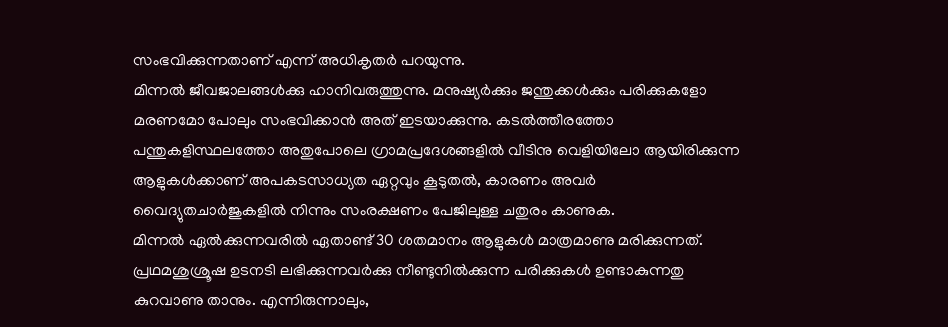സംഭവിക്കുന്നതാണ് എന്ന് അധികൃതർ പറയുന്നു.
മിന്നൽ ജീവജാലങ്ങൾക്കു ഹാനിവരുത്തുന്നു. മനുഷ്യർക്കും ജന്തുക്കൾക്കും പരിക്കുകളോ മരണമോ പോലും സംഭവിക്കാൻ അത് ഇടയാക്കുന്നു. കടൽത്തീരത്തോ പന്തുകളിസ്ഥലത്തോ അതുപോലെ ഗ്രാമപ്രദേശങ്ങളിൽ വീടിനു വെളിയിലോ ആയിരിക്കുന്ന ആളുകൾക്കാണ് അപകടസാധ്യത ഏറ്റവും കൂടുതൽ, കാരണം അവർ വൈദ്യുതചാർജുകളിൽ നിന്നും സംരക്ഷണം പേജിലുള്ള ചതുരം കാണുക.
മിന്നൽ ഏൽക്കുന്നവരിൽ ഏതാണ്ട് 30 ശതമാനം ആളുകൾ മാത്രമാണു മരിക്കുന്നത്. പ്രഥമശുശ്രൂഷ ഉടനടി ലഭിക്കുന്നവർക്കു നീണ്ടുനിൽക്കുന്ന പരിക്കുകൾ ഉണ്ടാകുന്നതു കുറവാണു താനും. എന്നിരുന്നാലും,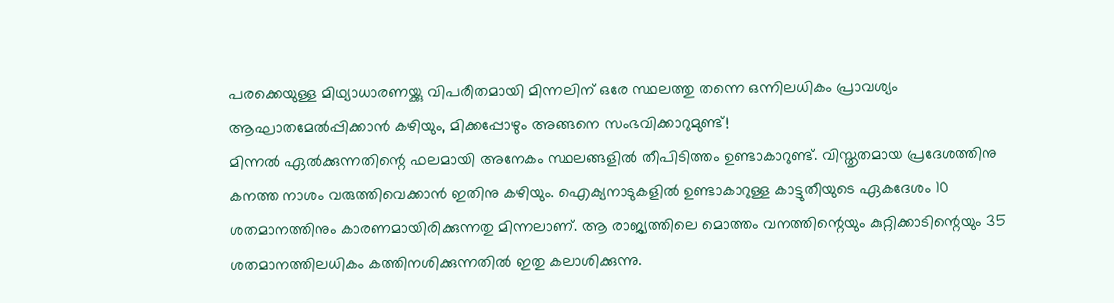പരക്കെയുള്ള മിഥ്യാധാരണയ്ക്കു വിപരീതമായി മിന്നലിന് ഒരേ സ്ഥലത്തു തന്നെ ഒന്നിലധികം പ്രാവശ്യം ആഘാതമേൽപ്പിക്കാൻ കഴിയും, മിക്കപ്പോഴും അങ്ങനെ സംഭവിക്കാറുമുണ്ട്!
മിന്നൽ ഏൽക്കുന്നതിന്റെ ഫലമായി അനേകം സ്ഥലങ്ങളിൽ തീപിടിത്തം ഉണ്ടാകാറുണ്ട്. വിസ്തൃതമായ പ്രദേശത്തിനു കനത്ത നാശം വരുത്തിവെക്കാൻ ഇതിനു കഴിയും. ഐക്യനാടുകളിൽ ഉണ്ടാകാറുള്ള കാട്ടുതീയുടെ ഏകദേശം 10 ശതമാനത്തിനും കാരണമായിരിക്കുന്നതു മിന്നലാണ്. ആ രാജ്യത്തിലെ മൊത്തം വനത്തിന്റെയും കുറ്റിക്കാടിന്റെയും 35 ശതമാനത്തിലധികം കത്തിനശിക്കുന്നതിൽ ഇതു കലാശിക്കുന്നു.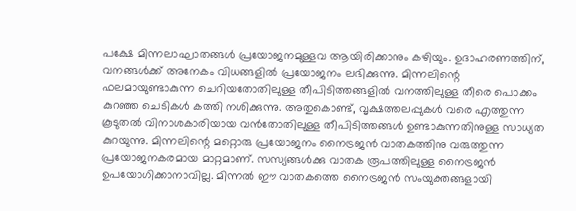പക്ഷേ മിന്നലാഘാതങ്ങൾ പ്രയോജനമുള്ളവ ആയിരിക്കാനും കഴിയും. ഉദാഹരണത്തിന്, വനങ്ങൾക്ക് അനേകം വിധങ്ങളിൽ പ്രയോജനം ലഭിക്കുന്നു. മിന്നലിന്റെ ഫലമായുണ്ടാകുന്ന ചെറിയതോതിലുള്ള തീപിടിത്തങ്ങളിൽ വനത്തിലുള്ള തീരെ പൊക്കം കുറഞ്ഞ ചെടികൾ കത്തി നശിക്കുന്നു. അതുകൊണ്ട്, വൃക്ഷത്തലപ്പുകൾ വരെ എത്തുന്ന കൂടുതൽ വിനാശകാരിയായ വൻതോതിലുള്ള തീപിടിത്തങ്ങൾ ഉണ്ടാകുന്നതിനുള്ള സാധ്യത കുറയുന്നു. മിന്നലിന്റെ മറ്റൊരു പ്രയോജനം നൈട്രജൻ വാതകത്തിനു വരുത്തുന്ന പ്രയോജനകരമായ മാറ്റമാണ്. സസ്യങ്ങൾക്കു വാതക രൂപത്തിലുള്ള നൈട്രജൻ ഉപയോഗിക്കാനാവില്ല. മിന്നൽ ഈ വാതകത്തെ നൈട്രജൻ സംയുക്തങ്ങളായി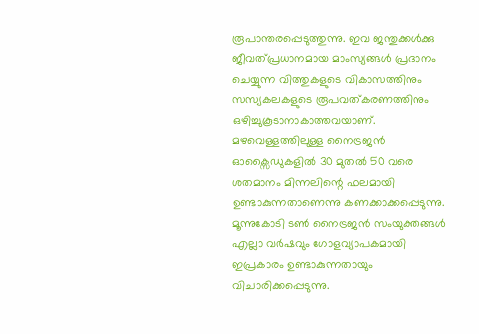രൂപാന്തരപ്പെടുത്തുന്നു. ഇവ ജന്തുക്കൾക്കു ജീവത്പ്രധാനമായ മാംസ്യങ്ങൾ പ്രദാനം ചെയ്യുന്ന വിത്തുകളുടെ വികാസത്തിനും സസ്യകലകളുടെ രൂപവത്കരണത്തിനും ഒഴിച്ചുകൂടാനാകാത്തവയാണ്. മഴവെള്ളത്തിലുള്ള നൈട്രജൻ ഓക്സൈഡുകളിൽ 30 മുതൽ 50 വരെ ശതമാനം മിന്നലിന്റെ ഫലമായി ഉണ്ടാകുന്നതാണെന്നു കണക്കാക്കപ്പെടുന്നു. മൂന്നുകോടി ടൺ നൈട്രജൻ സംയുക്തങ്ങൾ എല്ലാ വർഷവും ഗോളവ്യാപകമായി ഇപ്രകാരം ഉണ്ടാകുന്നതായും വിചാരിക്കപ്പെടുന്നു.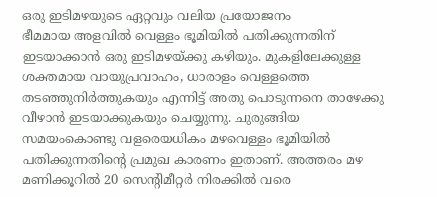ഒരു ഇടിമഴയുടെ ഏറ്റവും വലിയ പ്രയോജനം
ഭീമമായ അളവിൽ വെള്ളം ഭൂമിയിൽ പതിക്കുന്നതിന് ഇടയാക്കാൻ ഒരു ഇടിമഴയ്ക്കു കഴിയും. മുകളിലേക്കുള്ള ശക്തമായ വായുപ്രവാഹം, ധാരാളം വെള്ളത്തെ തടഞ്ഞുനിർത്തുകയും എന്നിട്ട് അതു പൊടുന്നനെ താഴേക്കു വീഴാൻ ഇടയാക്കുകയും ചെയ്യുന്നു. ചുരുങ്ങിയ സമയംകൊണ്ടു വളരെയധികം മഴവെള്ളം ഭൂമിയിൽ പതിക്കുന്നതിന്റെ പ്രമുഖ കാരണം ഇതാണ്. അത്തരം മഴ മണിക്കൂറിൽ 20 സെന്റിമീറ്റർ നിരക്കിൽ വരെ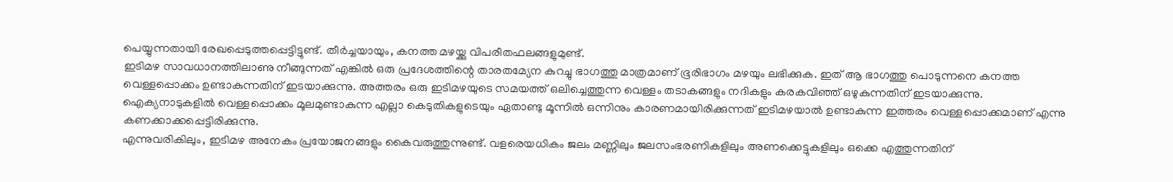പെയ്യുന്നതായി രേഖപ്പെടുത്തപ്പെട്ടിട്ടുണ്ട്. തീർച്ചയായും, കനത്ത മഴയ്ക്കു വിപരീതഫലങ്ങളുമുണ്ട്.
ഇടിമഴ സാവധാനത്തിലാണു നീങ്ങുന്നത് എങ്കിൽ ഒരു പ്രദേശത്തിന്റെ താരതമ്യേന കുറച്ചു ഭാഗത്തു മാത്രമാണ് ഭൂരിഭാഗം മഴയും ലഭിക്കുക. ഇത് ആ ഭാഗത്തു പൊടുന്നനെ കനത്ത വെള്ളപ്പൊക്കം ഉണ്ടാകുന്നതിന് ഇടയാക്കുന്നു. അത്തരം ഒരു ഇടിമഴയുടെ സമയത്ത് ഒലിച്ചെത്തുന്ന വെള്ളം തടാകങ്ങളും നദികളും കരകവിഞ്ഞ് ഒഴുകുന്നതിന് ഇടയാക്കുന്നു. ഐക്യനാടുകളിൽ വെള്ളപ്പൊക്കം മൂലമുണ്ടാകുന്ന എല്ലാ കെടുതികളുടെയും ഏതാണ്ടു മൂന്നിൽ ഒന്നിനും കാരണമായിരിക്കുന്നത് ഇടിമഴയാൽ ഉണ്ടാകുന്ന ഇത്തരം വെള്ളപ്പൊക്കമാണ് എന്നു കണക്കാക്കപ്പെട്ടിരിക്കുന്നു.
എന്നുവരികിലും, ഇടിമഴ അനേകം പ്രയോജനങ്ങളും കൈവരുത്തുന്നുണ്ട്. വളരെയധികം ജലം മണ്ണിലും ജലസംഭരണികളിലും അണക്കെട്ടുകളിലും ഒക്കെ എത്തുന്നതിന്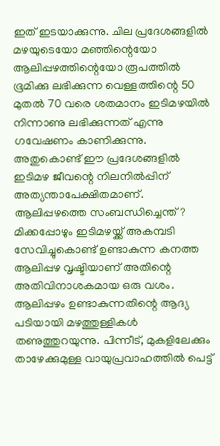ഇത് ഇടയാക്കുന്നു. ചില പ്രദേശങ്ങളിൽ മഴയുടെയോ മഞ്ഞിന്റെയോ ആലിപ്പഴത്തിന്റെയോ രൂപത്തിൽ ഭൂമിക്കു ലഭിക്കുന്ന വെള്ളത്തിന്റെ 50 മുതൽ 70 വരെ ശതമാനം ഇടിമഴയിൽ നിന്നാണു ലഭിക്കുന്നത് എന്നു ഗവേഷണം കാണിക്കുന്നു. അതുകൊണ്ട് ഈ പ്രദേശങ്ങളിൽ ഇടിമഴ ജീവന്റെ നിലനിൽപ്പിന് അത്യന്താപേക്ഷിതമാണ്.
ആലിപ്പഴത്തെ സംബന്ധിച്ചെന്ത്?
മിക്കപ്പോഴും ഇടിമഴയ്ക്ക് അകമ്പടി സേവിച്ചുകൊണ്ട് ഉണ്ടാകുന്ന കനത്ത ആലിപ്പഴ വൃഷ്ടിയാണ് അതിന്റെ അതിവിനാശകമായ ഒരു വശം. ആലിപ്പഴം ഉണ്ടാകുന്നതിന്റെ ആദ്യ പടിയായി മഴത്തുള്ളികൾ തണുത്തുറയുന്നു. പിന്നീട്, മുകളിലേക്കും താഴേക്കുമുള്ള വായുപ്രവാഹത്തിൽ പെട്ട്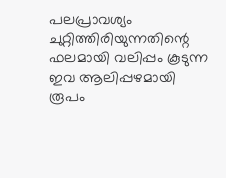പലപ്രാവശ്യം ചുറ്റിത്തിരിയുന്നതിന്റെ ഫലമായി വലിപ്പം കൂടുന്ന ഇവ ആലിപ്പഴമായി രൂപം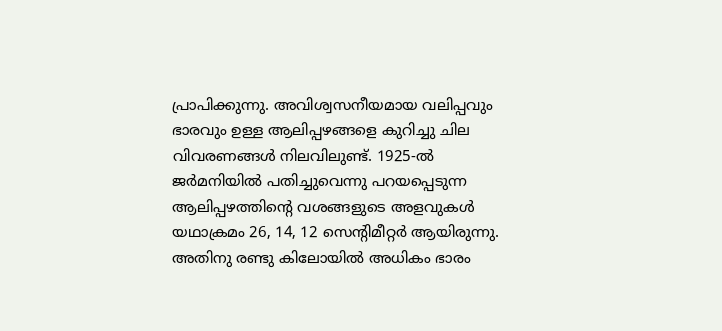പ്രാപിക്കുന്നു. അവിശ്വസനീയമായ വലിപ്പവും ഭാരവും ഉള്ള ആലിപ്പഴങ്ങളെ കുറിച്ചു ചില വിവരണങ്ങൾ നിലവിലുണ്ട്. 1925-ൽ ജർമനിയിൽ പതിച്ചുവെന്നു പറയപ്പെടുന്ന ആലിപ്പഴത്തിന്റെ വശങ്ങളുടെ അളവുകൾ യഥാക്രമം 26, 14, 12 സെന്റിമീറ്റർ ആയിരുന്നു. അതിനു രണ്ടു കിലോയിൽ അധികം ഭാരം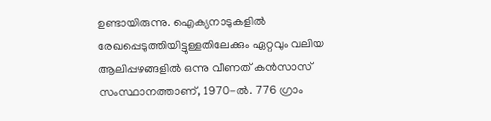ഉണ്ടായിരുന്നു. ഐക്യനാടുകളിൽ രേഖപ്പെടുത്തിയിട്ടുള്ളതിലേക്കും ഏറ്റവും വലിയ ആലിപ്പഴങ്ങളിൽ ഒന്നു വീണത് കൻസാസ് സംസ്ഥാനത്താണ്, 1970-ൽ. 776 ഗ്രാം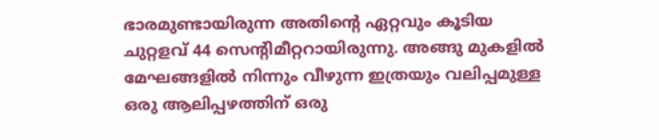ഭാരമുണ്ടായിരുന്ന അതിന്റെ ഏറ്റവും കൂടിയ ചുറ്റളവ് 44 സെന്റിമീറ്ററായിരുന്നു. അങ്ങു മുകളിൽ മേഘങ്ങളിൽ നിന്നും വീഴുന്ന ഇത്രയും വലിപ്പമുള്ള ഒരു ആലിപ്പഴത്തിന് ഒരു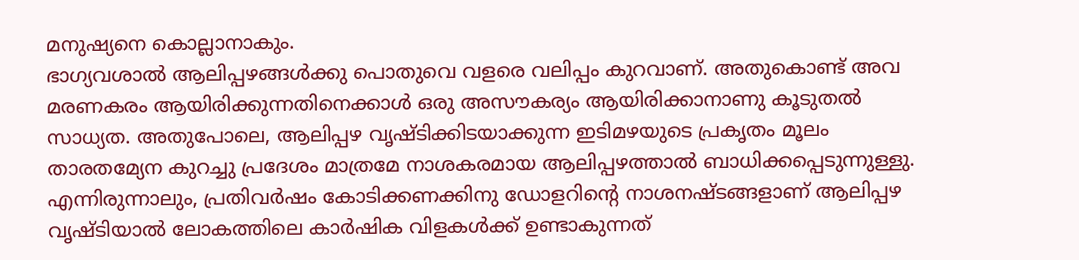മനുഷ്യനെ കൊല്ലാനാകും.
ഭാഗ്യവശാൽ ആലിപ്പഴങ്ങൾക്കു പൊതുവെ വളരെ വലിപ്പം കുറവാണ്. അതുകൊണ്ട് അവ മരണകരം ആയിരിക്കുന്നതിനെക്കാൾ ഒരു അസൗകര്യം ആയിരിക്കാനാണു കൂടുതൽ സാധ്യത. അതുപോലെ, ആലിപ്പഴ വൃഷ്ടിക്കിടയാക്കുന്ന ഇടിമഴയുടെ പ്രകൃതം മൂലം താരതമ്യേന കുറച്ചു പ്രദേശം മാത്രമേ നാശകരമായ ആലിപ്പഴത്താൽ ബാധിക്കപ്പെടുന്നുള്ളു. എന്നിരുന്നാലും, പ്രതിവർഷം കോടിക്കണക്കിനു ഡോളറിന്റെ നാശനഷ്ടങ്ങളാണ് ആലിപ്പഴ വൃഷ്ടിയാൽ ലോകത്തിലെ കാർഷിക വിളകൾക്ക് ഉണ്ടാകുന്നത്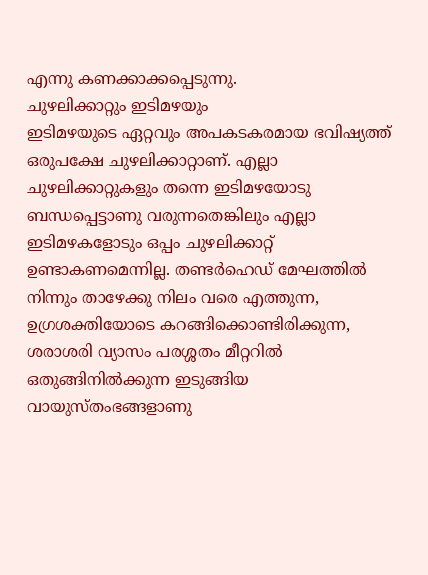എന്നു കണക്കാക്കപ്പെടുന്നു.
ചുഴലിക്കാറ്റും ഇടിമഴയും
ഇടിമഴയുടെ ഏറ്റവും അപകടകരമായ ഭവിഷ്യത്ത് ഒരുപക്ഷേ ചുഴലിക്കാറ്റാണ്. എല്ലാ ചുഴലിക്കാറ്റുകളും തന്നെ ഇടിമഴയോടു ബന്ധപ്പെട്ടാണു വരുന്നതെങ്കിലും എല്ലാ ഇടിമഴകളോടും ഒപ്പം ചുഴലിക്കാറ്റ് ഉണ്ടാകണമെന്നില്ല. തണ്ടർഹെഡ് മേഘത്തിൽ നിന്നും താഴേക്കു നിലം വരെ എത്തുന്ന, ഉഗ്രശക്തിയോടെ കറങ്ങിക്കൊണ്ടിരിക്കുന്ന, ശരാശരി വ്യാസം പരശ്ശതം മീറ്ററിൽ ഒതുങ്ങിനിൽക്കുന്ന ഇടുങ്ങിയ വായുസ്തംഭങ്ങളാണു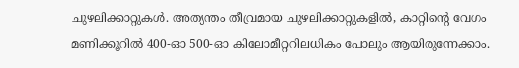ചുഴലിക്കാറ്റുകൾ. അത്യന്തം തീവ്രമായ ചുഴലിക്കാറ്റുകളിൽ, കാറ്റിന്റെ വേഗം മണിക്കൂറിൽ 400-ഓ 500-ഓ കിലോമീറ്ററിലധികം പോലും ആയിരുന്നേക്കാം.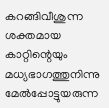കറങ്ങിവീശുന്ന ശക്തമായ കാറ്റിന്റെയും മധ്യഭാഗത്തുനിന്നു മേൽപ്പോട്ടുയരുന്ന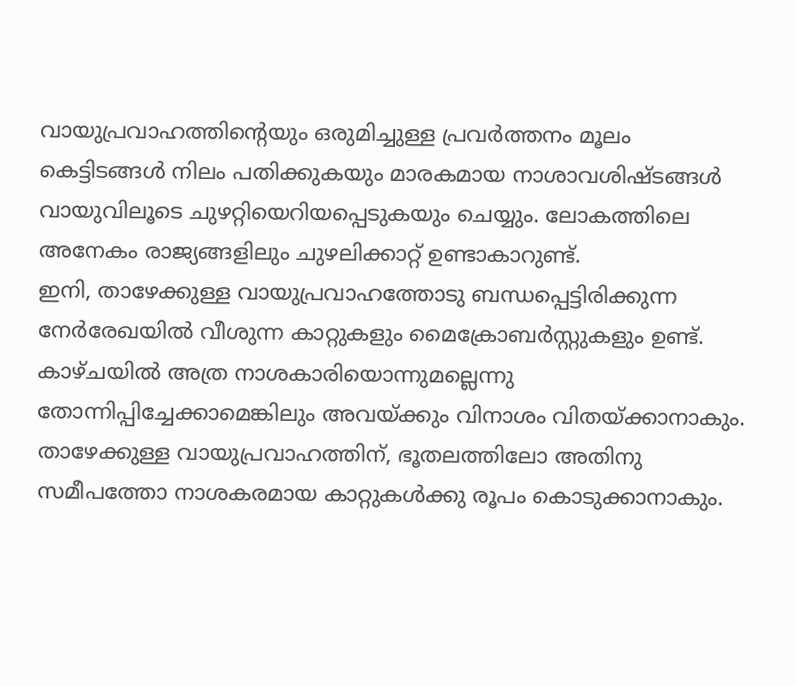വായുപ്രവാഹത്തിന്റെയും ഒരുമിച്ചുള്ള പ്രവർത്തനം മൂലം കെട്ടിടങ്ങൾ നിലം പതിക്കുകയും മാരകമായ നാശാവശിഷ്ടങ്ങൾ വായുവിലൂടെ ചുഴറ്റിയെറിയപ്പെടുകയും ചെയ്യും. ലോകത്തിലെ അനേകം രാജ്യങ്ങളിലും ചുഴലിക്കാറ്റ് ഉണ്ടാകാറുണ്ട്.
ഇനി, താഴേക്കുള്ള വായുപ്രവാഹത്തോടു ബന്ധപ്പെട്ടിരിക്കുന്ന നേർരേഖയിൽ വീശുന്ന കാറ്റുകളും മൈക്രോബർസ്റ്റുകളും ഉണ്ട്. കാഴ്ചയിൽ അത്ര നാശകാരിയൊന്നുമല്ലെന്നു തോന്നിപ്പിച്ചേക്കാമെങ്കിലും അവയ്ക്കും വിനാശം വിതയ്ക്കാനാകും. താഴേക്കുള്ള വായുപ്രവാഹത്തിന്, ഭൂതലത്തിലോ അതിനു സമീപത്തോ നാശകരമായ കാറ്റുകൾക്കു രൂപം കൊടുക്കാനാകും.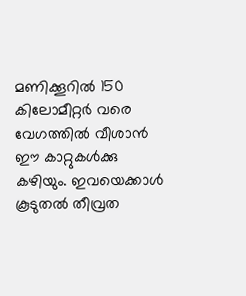മണിക്കൂറിൽ 150 കിലോമീറ്റർ വരെ വേഗത്തിൽ വീശാൻ ഈ കാറ്റുകൾക്കു കഴിയും. ഇവയെക്കാൾ കൂടുതൽ തീവ്രത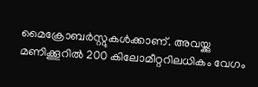മൈക്രോബർസ്റ്റുകൾക്കാണ്. അവയ്ക്കു മണിക്കൂറിൽ 200 കിലോമീറ്ററിലധികം വേഗം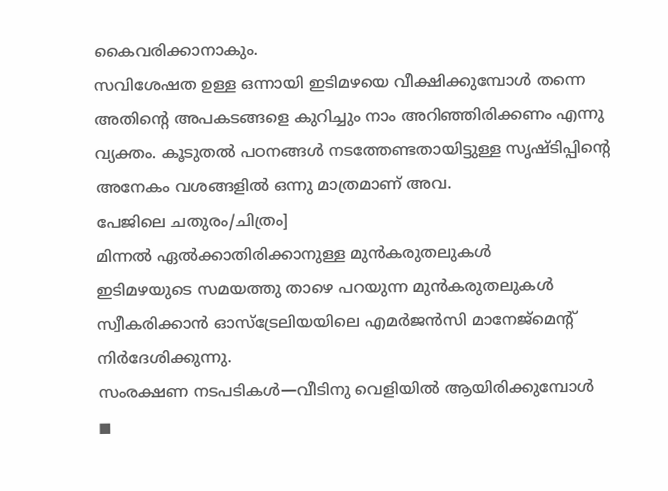കൈവരിക്കാനാകും.
സവിശേഷത ഉള്ള ഒന്നായി ഇടിമഴയെ വീക്ഷിക്കുമ്പോൾ തന്നെ അതിന്റെ അപകടങ്ങളെ കുറിച്ചും നാം അറിഞ്ഞിരിക്കണം എന്നു വ്യക്തം. കൂടുതൽ പഠനങ്ങൾ നടത്തേണ്ടതായിട്ടുള്ള സൃഷ്ടിപ്പിന്റെ അനേകം വശങ്ങളിൽ ഒന്നു മാത്രമാണ് അവ.
പേജിലെ ചതുരം/ചിത്രം]
മിന്നൽ ഏൽക്കാതിരിക്കാനുള്ള മുൻകരുതലുകൾ
ഇടിമഴയുടെ സമയത്തു താഴെ പറയുന്ന മുൻകരുതലുകൾ സ്വീകരിക്കാൻ ഓസ്ട്രേലിയയിലെ എമർജൻസി മാനേജ്മെന്റ് നിർദേശിക്കുന്നു.
സംരക്ഷണ നടപടികൾ—വീടിനു വെളിയിൽ ആയിരിക്കുമ്പോൾ
◼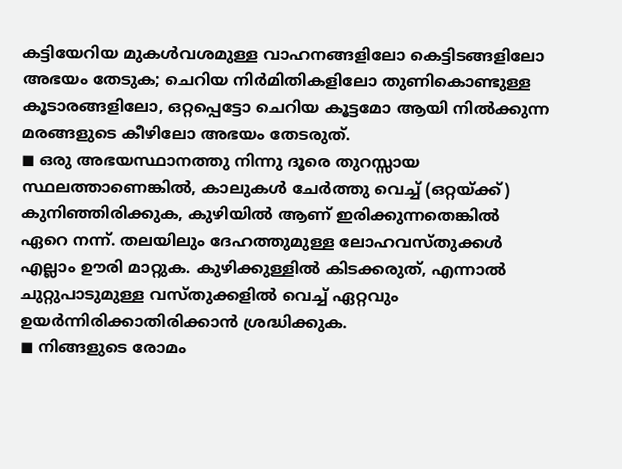കട്ടിയേറിയ മുകൾവശമുള്ള വാഹനങ്ങളിലോ കെട്ടിടങ്ങളിലോ അഭയം തേടുക; ചെറിയ നിർമിതികളിലോ തുണികൊണ്ടുള്ള കൂടാരങ്ങളിലോ, ഒറ്റപ്പെട്ടോ ചെറിയ കൂട്ടമോ ആയി നിൽക്കുന്ന മരങ്ങളുടെ കീഴിലോ അഭയം തേടരുത്.
◼ ഒരു അഭയസ്ഥാനത്തു നിന്നു ദൂരെ തുറസ്സായ സ്ഥലത്താണെങ്കിൽ, കാലുകൾ ചേർത്തു വെച്ച് (ഒറ്റയ്ക്ക്) കുനിഞ്ഞിരിക്കുക, കുഴിയിൽ ആണ് ഇരിക്കുന്നതെങ്കിൽ ഏറെ നന്ന്. തലയിലും ദേഹത്തുമുള്ള ലോഹവസ്തുക്കൾ എല്ലാം ഊരി മാറ്റുക. കുഴിക്കുള്ളിൽ കിടക്കരുത്, എന്നാൽ ചുറ്റുപാടുമുള്ള വസ്തുക്കളിൽ വെച്ച് ഏറ്റവും ഉയർന്നിരിക്കാതിരിക്കാൻ ശ്രദ്ധിക്കുക.
◼ നിങ്ങളുടെ രോമം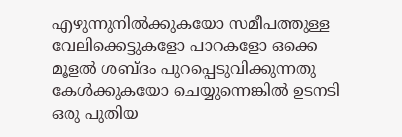എഴുന്നുനിൽക്കുകയോ സമീപത്തുള്ള വേലിക്കെട്ടുകളോ പാറകളോ ഒക്കെ മൂളൽ ശബ്ദം പുറപ്പെടുവിക്കുന്നതു കേൾക്കുകയോ ചെയ്യുന്നെങ്കിൽ ഉടനടി ഒരു പുതിയ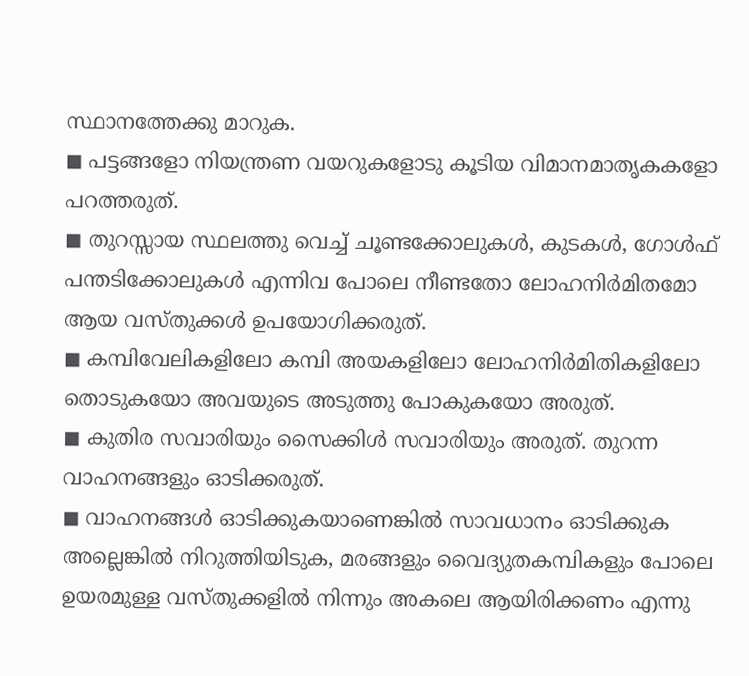സ്ഥാനത്തേക്കു മാറുക.
◼ പട്ടങ്ങളോ നിയന്ത്രണ വയറുകളോടു കൂടിയ വിമാനമാതൃകകളോ പറത്തരുത്.
◼ തുറസ്സായ സ്ഥലത്തു വെച്ച് ചൂണ്ടക്കോലുകൾ, കുടകൾ, ഗോൾഫ് പന്തടിക്കോലുകൾ എന്നിവ പോലെ നീണ്ടതോ ലോഹനിർമിതമോ ആയ വസ്തുക്കൾ ഉപയോഗിക്കരുത്.
◼ കമ്പിവേലികളിലോ കമ്പി അയകളിലോ ലോഹനിർമിതികളിലോ തൊടുകയോ അവയുടെ അടുത്തു പോകുകയോ അരുത്.
◼ കുതിര സവാരിയും സൈക്കിൾ സവാരിയും അരുത്. തുറന്ന വാഹനങ്ങളും ഓടിക്കരുത്.
◼ വാഹനങ്ങൾ ഓടിക്കുകയാണെങ്കിൽ സാവധാനം ഓടിക്കുക അല്ലെങ്കിൽ നിറുത്തിയിടുക, മരങ്ങളും വൈദ്യുതകമ്പികളും പോലെ ഉയരമുള്ള വസ്തുക്കളിൽ നിന്നും അകലെ ആയിരിക്കണം എന്നു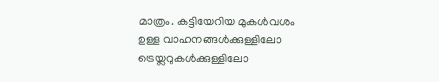മാത്രം. കട്ടിയേറിയ മുകൾവശം ഉള്ള വാഹനങ്ങൾക്കുള്ളിലോ ട്രെയ്ലറുകൾക്കുള്ളിലോ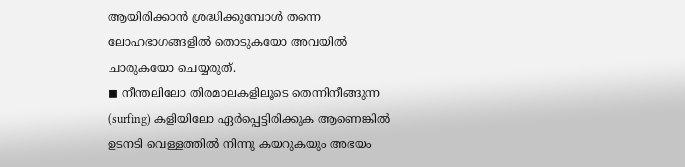ആയിരിക്കാൻ ശ്രദ്ധിക്കുമ്പോൾ തന്നെ ലോഹഭാഗങ്ങളിൽ തൊടുകയോ അവയിൽ ചാരുകയോ ചെയ്യരുത്.
◼ നീന്തലിലോ തിരമാലകളിലൂടെ തെന്നിനീങ്ങുന്ന (surfing) കളിയിലോ ഏർപ്പെട്ടിരിക്കുക ആണെങ്കിൽ ഉടനടി വെള്ളത്തിൽ നിന്നു കയറുകയും അഭയം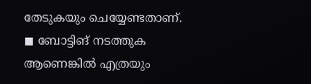തേടുകയും ചെയ്യേണ്ടതാണ്.
◼ ബോട്ടിങ് നടത്തുക ആണെങ്കിൽ എത്രയും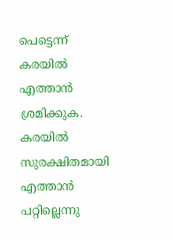പെട്ടെന്ന് കരയിൽ എത്താൻ ശ്രമിക്കുക. കരയിൽ സുരക്ഷിതമായി എത്താൻ പറ്റില്ലെന്നു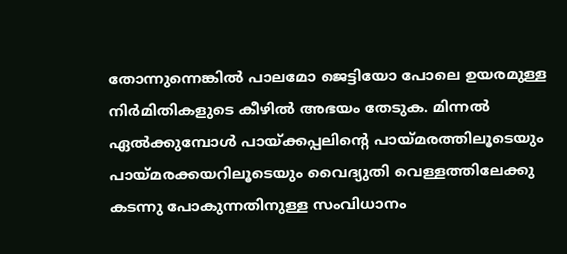തോന്നുന്നെങ്കിൽ പാലമോ ജെട്ടിയോ പോലെ ഉയരമുള്ള നിർമിതികളുടെ കീഴിൽ അഭയം തേടുക. മിന്നൽ ഏൽക്കുമ്പോൾ പായ്ക്കപ്പലിന്റെ പായ്മരത്തിലൂടെയും പായ്മരക്കയറിലൂടെയും വൈദ്യുതി വെള്ളത്തിലേക്കു കടന്നു പോകുന്നതിനുള്ള സംവിധാനം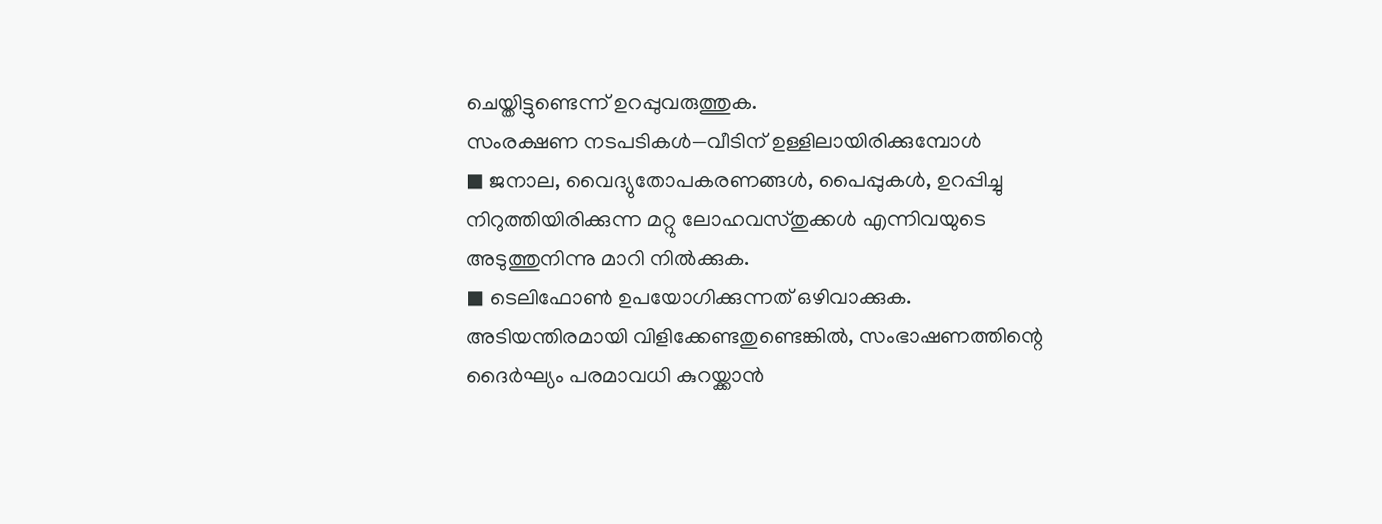ചെയ്തിട്ടുണ്ടെന്ന് ഉറപ്പുവരുത്തുക.
സംരക്ഷണ നടപടികൾ—വീടിന് ഉള്ളിലായിരിക്കുമ്പോൾ
◼ ജനാല, വൈദ്യുതോപകരണങ്ങൾ, പൈപ്പുകൾ, ഉറപ്പിച്ചു നിറുത്തിയിരിക്കുന്ന മറ്റു ലോഹവസ്തുക്കൾ എന്നിവയുടെ അടുത്തുനിന്നു മാറി നിൽക്കുക.
◼ ടെലിഫോൺ ഉപയോഗിക്കുന്നത് ഒഴിവാക്കുക. അടിയന്തിരമായി വിളിക്കേണ്ടതുണ്ടെങ്കിൽ, സംഭാഷണത്തിന്റെ ദൈർഘ്യം പരമാവധി കുറയ്ക്കാൻ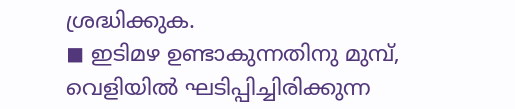ശ്രദ്ധിക്കുക.
◼ ഇടിമഴ ഉണ്ടാകുന്നതിനു മുമ്പ്, വെളിയിൽ ഘടിപ്പിച്ചിരിക്കുന്ന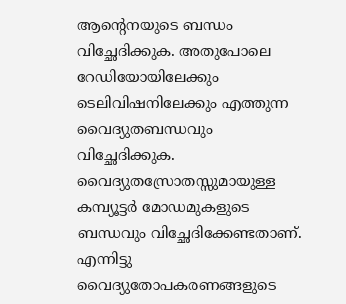ആന്റെനയുടെ ബന്ധം വിച്ഛേദിക്കുക. അതുപോലെ റേഡിയോയിലേക്കും ടെലിവിഷനിലേക്കും എത്തുന്ന വൈദ്യുതബന്ധവും വിച്ഛേദിക്കുക. വൈദ്യുതസ്രോതസ്സുമായുള്ള കമ്പ്യൂട്ടർ മോഡമുകളുടെ ബന്ധവും വിച്ഛേദിക്കേണ്ടതാണ്. എന്നിട്ടു വൈദ്യുതോപകരണങ്ങളുടെ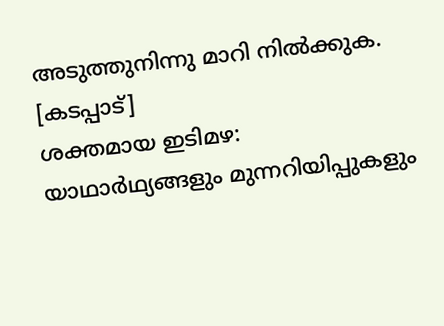അടുത്തുനിന്നു മാറി നിൽക്കുക.
[കടപ്പാട്]
ശക്തമായ ഇടിമഴ: യാഥാർഥ്യങ്ങളും മുന്നറിയിപ്പുകളും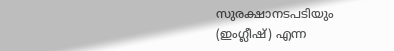സുരക്ഷാനടപടിയും (ഇംഗ്ലീഷ്) എന്ന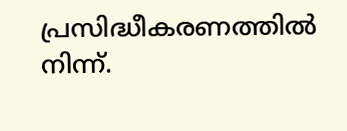പ്രസിദ്ധീകരണത്തിൽ നിന്ന്.